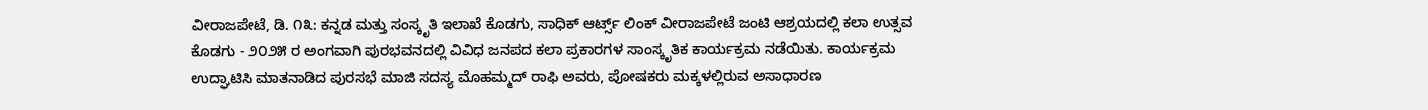ವೀರಾಜಪೇಟೆ, ಡಿ. ೧೩: ಕನ್ನಡ ಮತ್ತು ಸಂಸ್ಕೃತಿ ಇಲಾಖೆ ಕೊಡಗು, ಸಾಧಿಕ್ ಆರ್ಟ್ಸ್ ಲಿಂಕ್ ವೀರಾಜಪೇಟೆ ಜಂಟಿ ಆಶ್ರಯದಲ್ಲಿ ಕಲಾ ಉತ್ಸವ ಕೊಡಗು - ೨೦೨೫ ರ ಅಂಗವಾಗಿ ಪುರಭವನದಲ್ಲಿ ವಿವಿಧ ಜನಪದ ಕಲಾ ಪ್ರಕಾರಗಳ ಸಾಂಸ್ಕೃತಿಕ ಕಾರ್ಯಕ್ರಮ ನಡೆಯಿತು. ಕಾರ್ಯಕ್ರಮ ಉದ್ಘಾಟಿಸಿ ಮಾತನಾಡಿದ ಪುರಸಭೆ ಮಾಜಿ ಸದಸ್ಯ ಮೊಹಮ್ಮದ್ ರಾಫಿ ಅವರು, ಪೋಷಕರು ಮಕ್ಕಳಲ್ಲಿರುವ ಅಸಾಧಾರಣ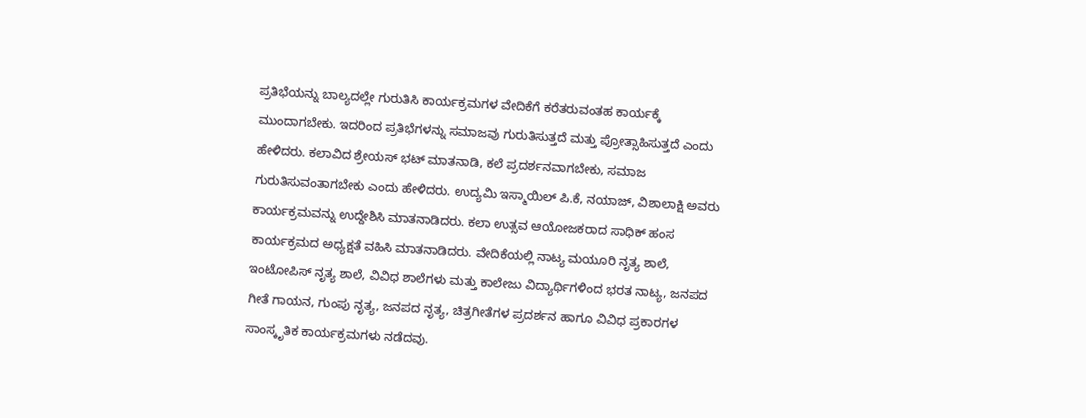ಪ್ರತಿಭೆಯನ್ನು ಬಾಲ್ಯದಲ್ಲೇ ಗುರುತಿಸಿ ಕಾರ್ಯಕ್ರಮಗಳ ವೇದಿಕೆಗೆ ಕರೆತರುವಂತಹ ಕಾರ್ಯಕ್ಕೆ ಮುಂದಾಗಬೇಕು. ಇದರಿಂದ ಪ್ರತಿಭೆಗಳನ್ನು ಸಮಾಜವು ಗುರುತಿಸುತ್ತದೆ ಮತ್ತು ಪ್ರೋತ್ಸಾಹಿಸುತ್ತದೆ ಎಂದು ಹೇಳಿದರು. ಕಲಾವಿದ ಶ್ರೇಯಸ್ ಭಟ್ ಮಾತನಾಡಿ, ಕಲೆ ಪ್ರದರ್ಶನವಾಗಬೇಕು, ಸಮಾಜ ಗುರುತಿಸುವಂತಾಗಬೇಕು ಎಂದು ಹೇಳಿದರು. ಉದ್ಯಮಿ ಇಸ್ಮಾಯಿಲ್ ಪಿ.ಕೆ, ನಯಾಜ್, ವಿಶಾಲಾಕ್ಷಿ ಅವರು ಕಾರ್ಯಕ್ರಮವನ್ನು ಉದ್ದೇಶಿಸಿ ಮಾತನಾಡಿದರು. ಕಲಾ ಉತ್ಸವ ಆಯೋಜಕರಾದ ಸಾಧಿಕ್ ಹಂಸ ಕಾರ್ಯಕ್ರಮದ ಅಧ್ಯಕ್ಷತೆ ವಹಿಸಿ ಮಾತನಾಡಿದರು. ವೇದಿಕೆಯಲ್ಲಿ ನಾಟ್ಯ ಮಯೂರಿ ನೃತ್ಯ ಶಾಲೆ, ಇಂಟೋಪಿಸ್ ನೃತ್ಯ ಶಾಲೆ, ವಿವಿಧ ಶಾಲೆಗಳು ಮತ್ತು ಕಾಲೇಜು ವಿದ್ಯಾರ್ಥಿಗಳಿಂದ ಭರತ ನಾಟ್ಯ, ಜನಪದ ಗೀತೆ ಗಾಯನ, ಗುಂಪು ನೃತ್ಯ, ಜನಪದ ನೃತ್ಯ, ಚಿತ್ರಗೀತೆಗಳ ಪ್ರದರ್ಶನ ಹಾಗೂ ವಿವಿಧ ಪ್ರಕಾರಗಳ ಸಾಂಸ್ಕೃತಿಕ ಕಾರ್ಯಕ್ರಮಗಳು ನಡೆದವು.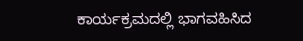ಕಾರ್ಯಕ್ರಮದಲ್ಲಿ ಭಾಗವಹಿಸಿದ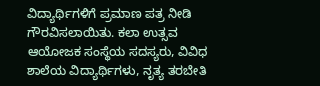ವಿದ್ಯಾರ್ಥಿಗಳಿಗೆ ಪ್ರಮಾಣ ಪತ್ರ ನೀಡಿ ಗೌರವಿಸಲಾಯಿತು. ಕಲಾ ಉತ್ಸವ ಆಯೋಜಕ ಸಂಸ್ಥೆಯ ಸದಸ್ಯರು, ವಿವಿಧ ಶಾಲೆಯ ವಿದ್ಯಾರ್ಥಿಗಳು, ನೃತ್ಯ ತರಬೇತಿ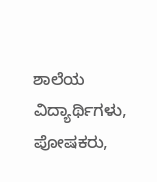ಶಾಲೆಯ ವಿದ್ಯಾರ್ಥಿಗಳು, ಪೋಷಕರು,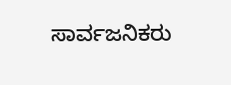ಸಾರ್ವಜನಿಕರು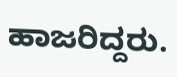ಹಾಜರಿದ್ದರು.